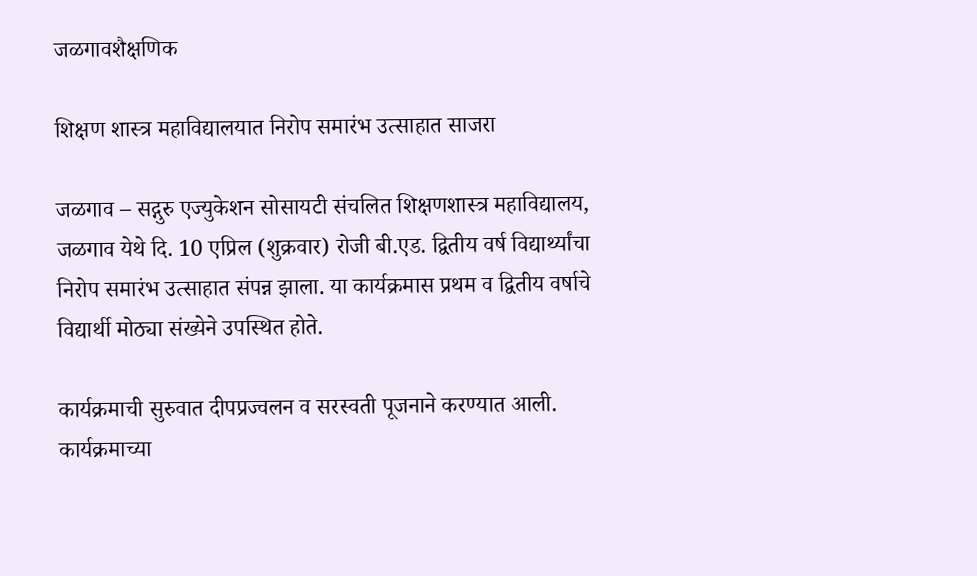जळगावशैक्षणिक

शिक्षण शास्त्र महाविद्यालयात निरोप समारंभ उत्साहात साजरा

जळगाव – सद्गुरु एज्युकेशन सोसायटी संचलित शिक्षणशास्त्र महाविद्यालय, जळगाव येथे दि. 10 एप्रिल (शुक्रवार) रोजी बी.एड. द्वितीय वर्ष विद्यार्थ्यांचा निरोप समारंभ उत्साहात संपन्न झाला. या कार्यक्रमास प्रथम व द्वितीय वर्षाचे विद्यार्थी मोठ्या संख्येने उपस्थित होते.

कार्यक्रमाची सुरुवात दीपप्रज्वलन व सरस्वती पूजनाने करण्यात आली. कार्यक्रमाच्या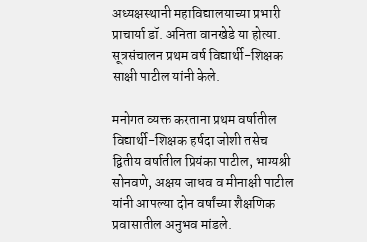अध्यक्षस्थानी महाविद्यालयाच्या प्रभारी प्राचार्या डॉ. अनिता वानखेडे या होत्या. सूत्रसंचालन प्रथम वर्ष विद्यार्थी-शिक्षक साक्षी पाटील यांनी केले.

मनोगत व्यक्त करताना प्रथम वर्षातील विद्यार्थी-शिक्षक हर्षदा जोशी तसेच द्वितीय वर्षातील प्रियंका पाटील, भाग्यश्री सोनवणे, अक्षय जाधव व मीनाक्षी पाटील यांनी आपल्या दोन वर्षांच्या शैक्षणिक प्रवासातील अनुभव मांडले.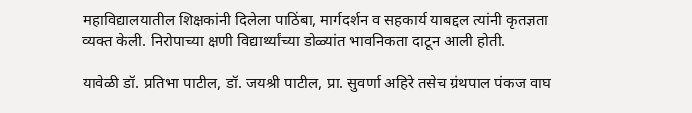महाविद्यालयातील शिक्षकांनी दिलेला पाठिंबा, मार्गदर्शन व सहकार्य याबद्दल त्यांनी कृतज्ञता व्यक्त केली. निरोपाच्या क्षणी विद्यार्थ्यांच्या डोळ्यांत भावनिकता दाटून आली होती.

यावेळी डॉ. प्रतिभा पाटील, डॉ. जयश्री पाटील, प्रा. सुवर्णा अहिरे तसेच ग्रंथपाल पंकज वाघ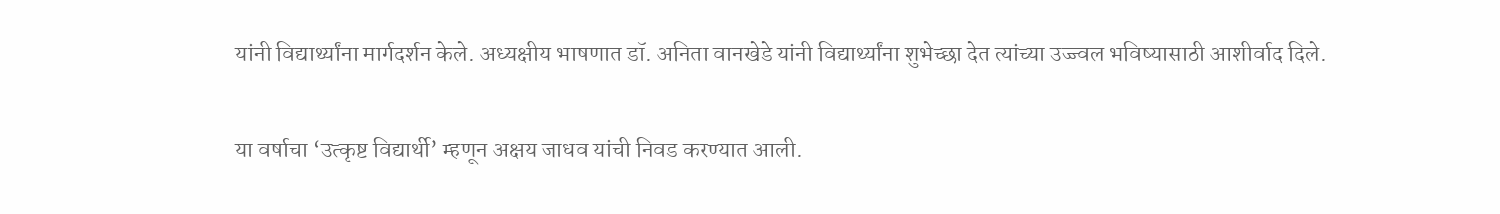यांनी विद्यार्थ्यांना मार्गदर्शन केले. अध्यक्षीय भाषणात डॉ. अनिता वानखेडे यांनी विद्यार्थ्यांना शुभेच्छा देत त्यांच्या उज्ज्वल भविष्यासाठी आशीर्वाद दिले.

या वर्षाचा ‘उत्कृष्ट विद्यार्थी’ म्हणून अक्षय जाधव यांची निवड करण्यात आली.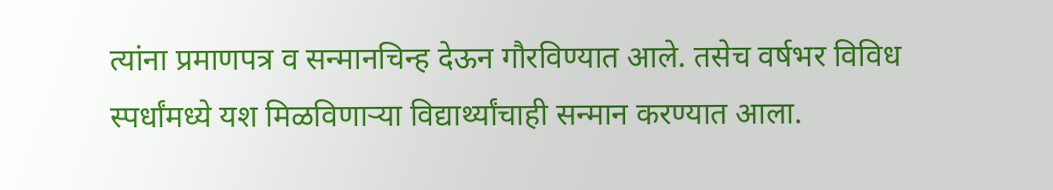त्यांना प्रमाणपत्र व सन्मानचिन्ह देऊन गौरविण्यात आले. तसेच वर्षभर विविध स्पर्धांमध्ये यश मिळविणाऱ्या विद्यार्थ्यांचाही सन्मान करण्यात आला.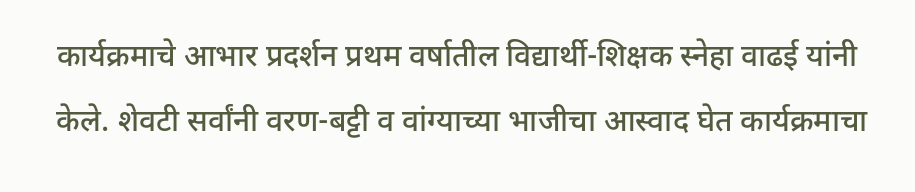कार्यक्रमाचे आभार प्रदर्शन प्रथम वर्षातील विद्यार्थी-शिक्षक स्नेहा वाढई यांनी केले. शेवटी सर्वांनी वरण-बट्टी व वांग्याच्या भाजीचा आस्वाद घेत कार्यक्रमाचा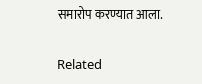समारोप करण्यात आला.

Related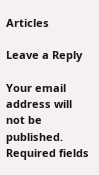Articles

Leave a Reply

Your email address will not be published. Required fields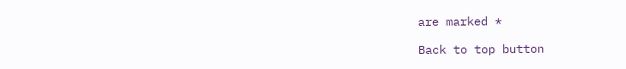are marked *

Back to top button